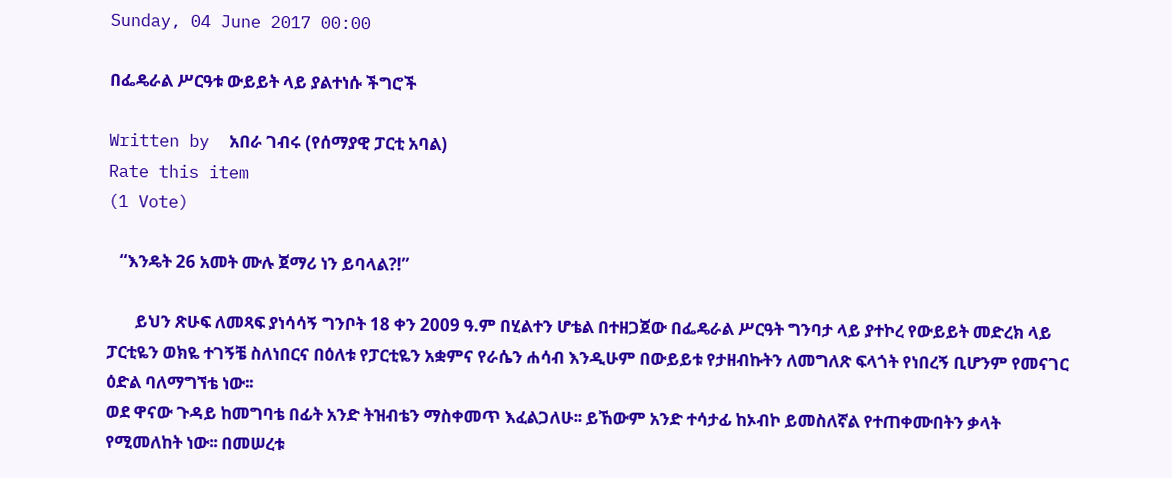Sunday, 04 June 2017 00:00

በፌዴራል ሥርዓቱ ውይይት ላይ ያልተነሱ ችግሮች

Written by  አበራ ገብሩ (የሰማያዊ ፓርቲ አባል)
Rate this item
(1 Vote)

   “እንዴት 26 አመት ሙሉ ጀማሪ ነን ይባላል?!”

       ይህን ጽሁፍ ለመጻፍ ያነሳሳኝ ግንቦት 18 ቀን 2009 ዓ.ም በሂልተን ሆቴል በተዘጋጀው በፌዴራል ሥርዓት ግንባታ ላይ ያተኮረ የውይይት መድረክ ላይ ፓርቲዬን ወክዬ ተገኝቼ ስለነበርና በዕለቱ የፓርቲዬን አቋምና የራሴን ሐሳብ እንዲሁም በውይይቱ የታዘብኩትን ለመግለጽ ፍላጎት የነበረኝ ቢሆንም የመናገር ዕድል ባለማግኘቴ ነው፡፡
ወደ ዋናው ጉዳይ ከመግባቴ በፊት አንድ ትዝብቴን ማስቀመጥ እፈልጋለሁ፡፡ ይኸውም አንድ ተሳታፊ ከኦብኮ ይመስለኛል የተጠቀሙበትን ቃላት የሚመለከት ነው፡፡ በመሠረቱ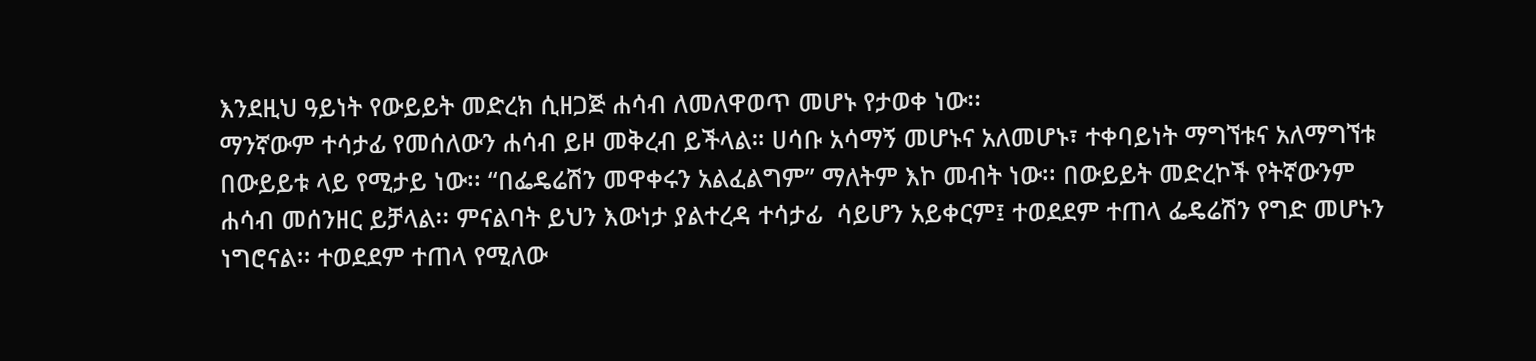እንደዚህ ዓይነት የውይይት መድረክ ሲዘጋጅ ሐሳብ ለመለዋወጥ መሆኑ የታወቀ ነው፡፡
ማንኛውም ተሳታፊ የመሰለውን ሐሳብ ይዞ መቅረብ ይችላል። ሀሳቡ አሳማኝ መሆኑና አለመሆኑ፣ ተቀባይነት ማግኘቱና አለማግኘቱ በውይይቱ ላይ የሚታይ ነው፡፡ “በፌዴሬሽን መዋቀሩን አልፈልግም” ማለትም እኮ መብት ነው፡፡ በውይይት መድረኮች የትኛውንም ሐሳብ መሰንዘር ይቻላል፡፡ ምናልባት ይህን እውነታ ያልተረዳ ተሳታፊ  ሳይሆን አይቀርም፤ ተወደደም ተጠላ ፌዴሬሽን የግድ መሆኑን ነግሮናል፡፡ ተወደደም ተጠላ የሚለው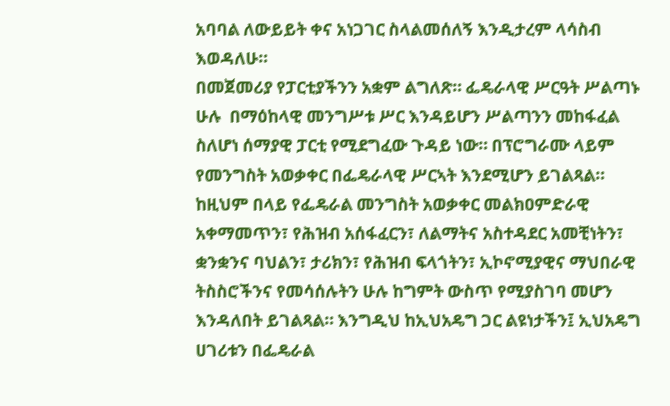አባባል ለውይይት ቀና አነጋገር ስላልመሰለኝ እንዲታረም ላሳስብ እወዳለሁ።
በመጀመሪያ የፓርቲያችንን አቋም ልግለጽ። ፌዴራላዊ ሥርዓት ሥልጣኑ ሁሉ  በማዕከላዊ መንግሥቱ ሥር እንዳይሆን ሥልጣንን መከፋፈል ስለሆነ ሰማያዊ ፓርቲ የሚደግፈው ጉዳይ ነው። በፕሮግራሙ ላይም የመንግስት አወቃቀር በፌዴራላዊ ሥርኣት እንደሚሆን ይገልጻል። ከዚህም በላይ የፌዴራል መንግስት አወቃቀር መልክዐምድራዊ አቀማመጥን፣ የሕዝብ አሰፋፈርን፣ ለልማትና አስተዳደር አመቺነትን፣ ቋንቋንና ባህልን፣ ታሪክን፣ የሕዝብ ፍላጎትን፣ ኢኮኖሚያዊና ማህበራዊ ትስስሮችንና የመሳሰሉትን ሁሉ ከግምት ውስጥ የሚያስገባ መሆን እንዳለበት ይገልጻል። እንግዲህ ከኢህአዴግ ጋር ልዩነታችን፤ ኢህአዴግ ሀገሪቱን በፌዴራል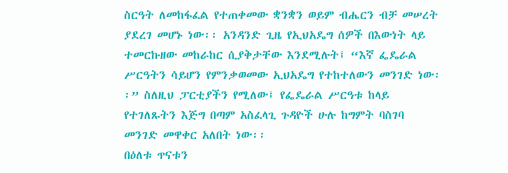ስርዓት ለመከፋፈል የተጠቀመው ቋንቋን ወይም ብሔርን ብቻ መሠረት ያደረገ መሆኑ ነው፡፡ አንዳንድ ጊዜ የኢህአዴግ ሰዎች በእውነት ላይ ተመርኩዘው መከራከር ሲያቅታቸው እንደሚሉት፤ “እኛ ፌዴራል ሥርዓትን ሳይሆን የምንቃወመው ኢህአዴግ የተከተለውን መንገድ ነው፡፡” ስለዚህ ፓርቲያችን የሚለው፤ የፌዴራል ሥርዓቱ ከላይ የተገለጹትን እጅግ በጣም አስፈላጊ ጉዳዮች ሁሉ ከግምት ባስገባ መንገድ መዋቀር አለበት ነው፡፡
በዕለቱ ጥናቱን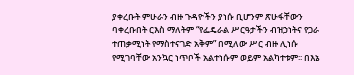ያቀረቡት ምሁራን ብዙ ጉዳዮችን ያነሱ ቢሆንም ጽሁፋቸውን ባቀረቡበት ርእስ ማለትም “የፌዴራል ሥርዓታችን ብዝኃነትና የጋራ ተጠቃሚነት የማስተናገድ አቅም” በሚለው ሥር ብዙ ሊነሱ የሚገባቸው አንኳር ነጥቦች አልተነሱም ወይም አልካተቱም፡፡ በእኔ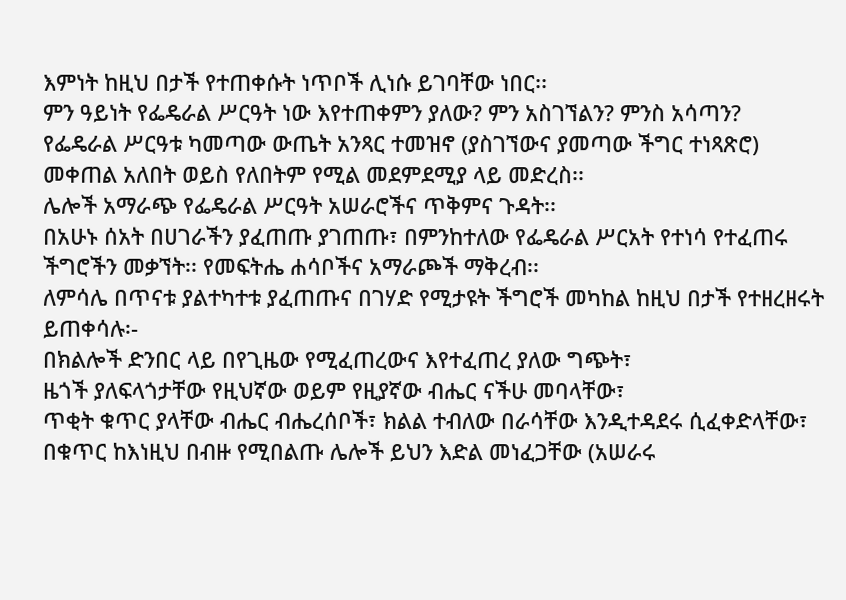እምነት ከዚህ በታች የተጠቀሱት ነጥቦች ሊነሱ ይገባቸው ነበር፡፡
ምን ዓይነት የፌዴራል ሥርዓት ነው እየተጠቀምን ያለው? ምን አስገኘልን? ምንስ አሳጣን?
የፌዴራል ሥርዓቱ ካመጣው ውጤት አንጻር ተመዝኖ (ያስገኘውና ያመጣው ችግር ተነጻጽሮ) መቀጠል አለበት ወይስ የለበትም የሚል መደምደሚያ ላይ መድረስ፡፡
ሌሎች አማራጭ የፌዴራል ሥርዓት አሠራሮችና ጥቅምና ጉዳት፡፡
በአሁኑ ሰአት በሀገራችን ያፈጠጡ ያገጠጡ፣ በምንከተለው የፌዴራል ሥርአት የተነሳ የተፈጠሩ ችግሮችን መቃኘት፡፡ የመፍትሔ ሐሳቦችና አማራጮች ማቅረብ፡፡
ለምሳሌ በጥናቱ ያልተካተቱ ያፈጠጡና በገሃድ የሚታዩት ችግሮች መካከል ከዚህ በታች የተዘረዘሩት ይጠቀሳሉ፡-
በክልሎች ድንበር ላይ በየጊዜው የሚፈጠረውና እየተፈጠረ ያለው ግጭት፣
ዜጎች ያለፍላጎታቸው የዚህኛው ወይም የዚያኛው ብሔር ናችሁ መባላቸው፣
ጥቂት ቁጥር ያላቸው ብሔር ብሔረሰቦች፣ ክልል ተብለው በራሳቸው እንዲተዳደሩ ሲፈቀድላቸው፣ በቁጥር ከእነዚህ በብዙ የሚበልጡ ሌሎች ይህን እድል መነፈጋቸው (አሠራሩ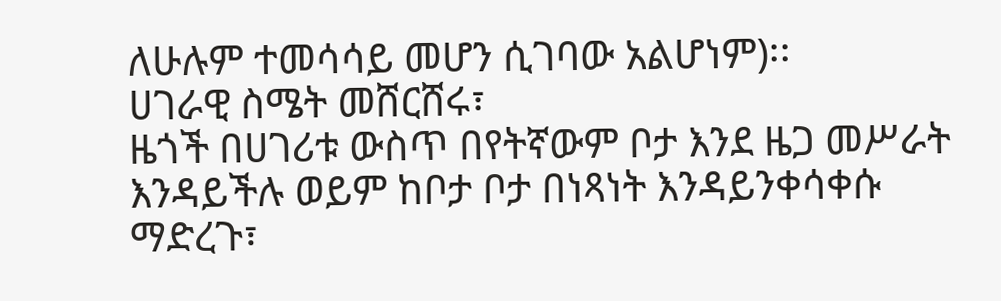ለሁሉም ተመሳሳይ መሆን ሲገባው አልሆነም)፡፡
ሀገራዊ ስሜት መሸርሸሩ፣
ዜጎች በሀገሪቱ ውስጥ በየትኛውም ቦታ እንደ ዜጋ መሥራት እንዳይችሉ ወይም ከቦታ ቦታ በነጻነት እንዳይንቀሳቀሱ ማድረጉ፣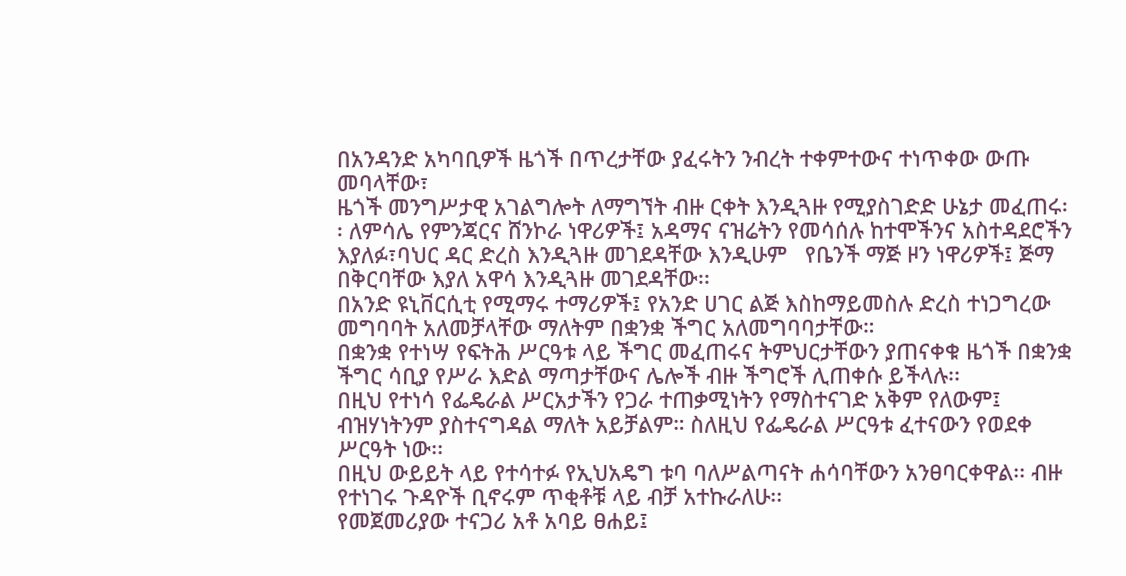በአንዳንድ አካባቢዎች ዜጎች በጥረታቸው ያፈሩትን ንብረት ተቀምተውና ተነጥቀው ውጡ መባላቸው፣
ዜጎች መንግሥታዊ አገልግሎት ለማግኘት ብዙ ርቀት እንዲጓዙ የሚያስገድድ ሁኔታ መፈጠሩ፡፡ ለምሳሌ የምንጃርና ሸንኮራ ነዋሪዎች፤ አዳማና ናዝሬትን የመሳሰሉ ከተሞችንና አስተዳደሮችን እያለፉ፣ባህር ዳር ድረስ እንዲጓዙ መገደዳቸው እንዲሁም   የቤንች ማጅ ዞን ነዋሪዎች፤ ጅማ በቅርባቸው እያለ አዋሳ እንዲጓዙ መገደዳቸው፡፡
በአንድ ዩኒቨርሲቲ የሚማሩ ተማሪዎች፤ የአንድ ሀገር ልጅ እስከማይመስሉ ድረስ ተነጋግረው መግባባት አለመቻላቸው ማለትም በቋንቋ ችግር አለመግባባታቸው።
በቋንቋ የተነሣ የፍትሕ ሥርዓቱ ላይ ችግር መፈጠሩና ትምህርታቸውን ያጠናቀቁ ዜጎች በቋንቋ ችግር ሳቢያ የሥራ እድል ማጣታቸውና ሌሎች ብዙ ችግሮች ሊጠቀሱ ይችላሉ፡፡
በዚህ የተነሳ የፌዴራል ሥርአታችን የጋራ ተጠቃሚነትን የማስተናገድ አቅም የለውም፤ ብዝሃነትንም ያስተናግዳል ማለት አይቻልም። ስለዚህ የፌዴራል ሥርዓቱ ፈተናውን የወደቀ ሥርዓት ነው፡፡
በዚህ ውይይት ላይ የተሳተፉ የኢህአዴግ ቱባ ባለሥልጣናት ሐሳባቸውን አንፀባርቀዋል፡፡ ብዙ የተነገሩ ጉዳዮች ቢኖሩም ጥቂቶቹ ላይ ብቻ አተኩራለሁ፡፡
የመጀመሪያው ተናጋሪ አቶ አባይ ፀሐይ፤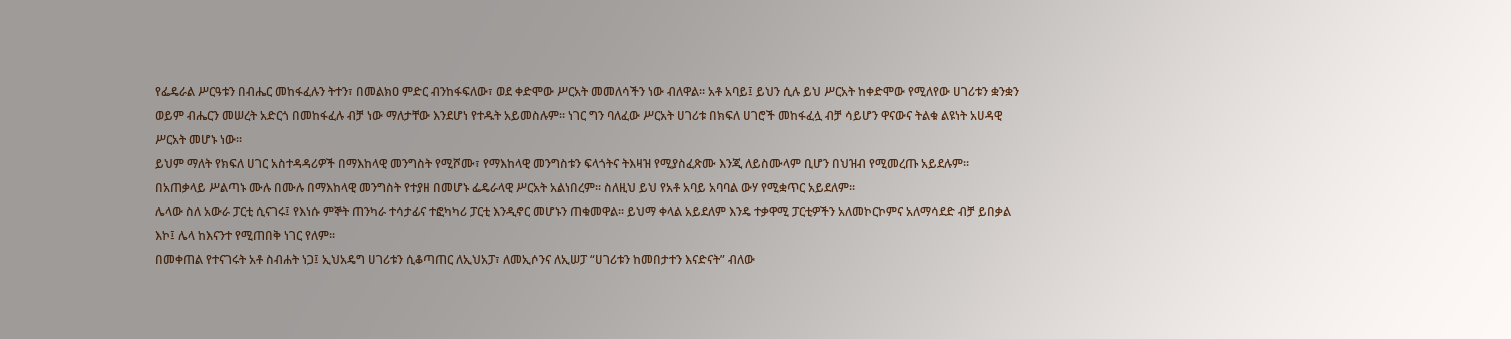የፌዴራል ሥርዓቱን በብሔር መከፋፈሉን ትተን፣ በመልክዐ ምድር ብንከፋፍለው፣ ወደ ቀድሞው ሥርአት መመለሳችን ነው ብለዋል፡፡ አቶ አባይ፤ ይህን ሲሉ ይህ ሥርአት ከቀድሞው የሚለየው ሀገሪቱን ቋንቋን ወይም ብሔርን መሠረት አድርጎ በመከፋፈሉ ብቻ ነው ማለታቸው እንደሆነ የተዱት አይመስሉም። ነገር ግን ባለፈው ሥርአት ሀገሪቱ በክፍለ ሀገሮች መከፋፈሏ ብቻ ሳይሆን ዋናውና ትልቁ ልዩነት አሀዳዊ ሥርአት መሆኑ ነው፡፡
ይህም ማለት የክፍለ ሀገር አስተዳዳሪዎች በማእከላዊ መንግስት የሚሾሙ፣ የማእከላዊ መንግስቱን ፍላጎትና ትእዛዝ የሚያስፈጽሙ እንጂ ለይስሙላም ቢሆን በህዝብ የሚመረጡ አይደሉም። በአጠቃላይ ሥልጣኑ ሙሉ በሙሉ በማእከላዊ መንግስት የተያዘ በመሆኑ ፌዴራላዊ ሥርአት አልነበረም፡፡ ስለዚህ ይህ የአቶ አባይ አባባል ውሃ የሚቋጥር አይደለም፡፡
ሌላው ስለ አውራ ፓርቲ ሲናገሩ፤ የእነሱ ምኞት ጠንካራ ተሳታፊና ተፎካካሪ ፓርቲ እንዲኖር መሆኑን ጠቁመዋል፡፡ ይህማ ቀላል አይደለም እንዴ ተቃዋሚ ፓርቲዎችን አለመኮርኮምና አለማሳደድ ብቻ ይበቃል እኮ፤ ሌላ ከእናንተ የሚጠበቅ ነገር የለም፡፡
በመቀጠል የተናገሩት አቶ ስብሐት ነጋ፤ ኢህአዴግ ሀገሪቱን ሲቆጣጠር ለኢህአፓ፣ ለመኢሶንና ለኢሠፓ “ሀገሪቱን ከመበታተን እናድናት” ብለው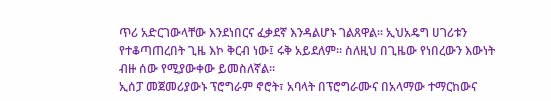ጥሪ አድርገውላቸው እንደነበርና ፈቃደኛ እንዳልሆኑ ገልጸዋል፡፡ ኢህአዴግ ሀገሪቱን የተቆጣጠረበት ጊዜ እኮ ቅርብ ነው፤ ሩቅ አይደለም። ስለዚህ በጊዜው የነበረውን እውነት ብዙ ሰው የሚያውቀው ይመስለኛል፡፡
ኢሰፓ መጀመሪያውኑ ፕሮግራም ኖሮት፣ አባላት በፕሮግራሙና በአላማው ተማርከውና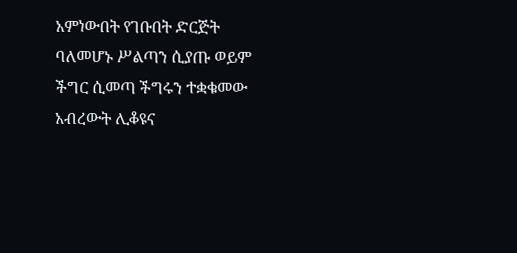አምነውበት የገቡበት ድርጅት ባለመሆኑ ሥልጣን ሲያጡ ወይም ችግር ሲመጣ ችግሩን ተቋቁመው አብረውት ሊቆዩና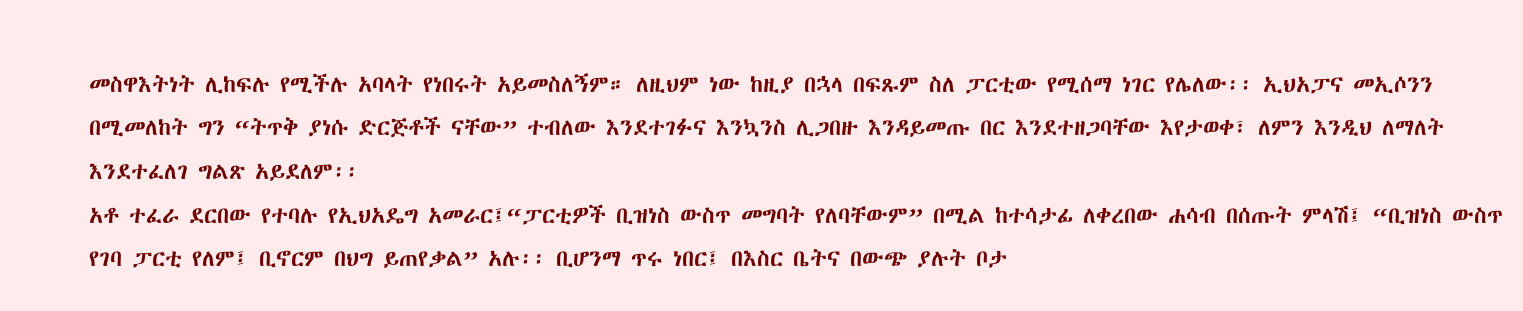መስዋእትነት ሊከፍሉ የሚችሉ አባላት የነበሩት አይመስለኝም። ለዚህም ነው ከዚያ በኋላ በፍጹም ስለ ፓርቲው የሚሰማ ነገር የሌለው፡፡ ኢህአፓና መኢሶንን በሚመለከት ግን “ትጥቅ ያነሱ ድርጅቶች ናቸው” ተብለው እንደተገፉና እንኳንስ ሊጋበዙ እንዳይመጡ በር እንደተዘጋባቸው እየታወቀ፣ ለምን እንዲህ ለማለት እንደተፈለገ ግልጽ አይደለም፡፡
አቶ ተፈራ ደርበው የተባሉ የኢህአዴግ አመራር፤“ፓርቲዎች ቢዝነስ ውስጥ መግባት የለባቸውም” በሚል ከተሳታፊ ለቀረበው ሐሳብ በሰጡት ምላሽ፤ “ቢዝነስ ውስጥ የገባ ፓርቲ የለም፤ ቢኖርም በህግ ይጠየቃል” አሉ፡፡ ቢሆንማ ጥሩ ነበር፤ በእስር ቤትና በውጭ ያሉት ቦታ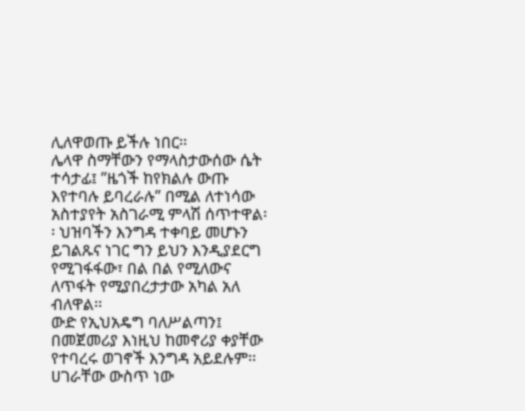ሊለዋወጡ ይችሉ ነበር፡፡
ሌላዋ ስማቸውን የማላስታውሰው ሴት ተሳታፊ፤ ”ዜጎች ከየክልሉ ውጡ እየተባሉ ይባረራሉ” በሚል ለተነሳው አስተያየት አስገራሚ ምላሽ ሰጥተዋል፡፡ ህዝባችን እንግዳ ተቀባይ መሆኑን ይገልጹና ነገር ግን ይህን እንዲያደርግ የሚገፋፋው፣ በል በል የሚለውና ለጥፋት የሚያበረታታው አካል አለ ብለዋል፡፡
ውድ የኢህአዴግ ባለሥልጣን፤ በመጀመሪያ እነዚህ ከመኖሪያ ቀያቸው የተባረሩ ወገኖች እንግዳ አይደሉም፡፡ ሀገራቸው ውስጥ ነው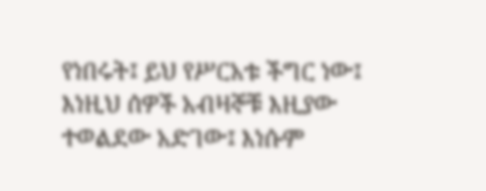የነበሩት፤ ይህ የሥርአቱ ችግር ነው፤ እነዚህ ሰዎች አብዛኞቹ እዚያው ተወልደው አድገው፤ እነሱም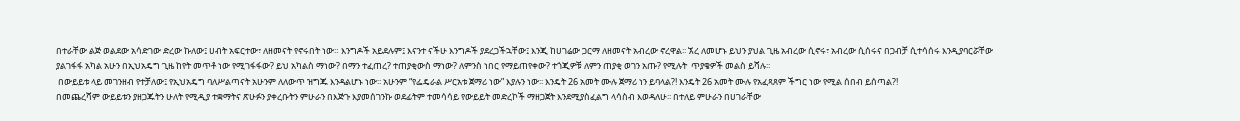በተራቸው ልጅ ወልደው አሳድገው ድረው ኩለው፤ ሀብት አፍርተው፣ ለዘመናት የኖሩበት ነው። እንግዶች አይደሉም፤ እናንተ ናችሁ እንግዶች ያደረጋችኋቸው፤ እንጂ ከሀገሬው ጋርማ ለዘመናት አብረው ኖረዋል፡፡ ኧረ ለመሆኑ ይህን ያህል ጊዜ አብረው ሲኖሩ፣ አብረው ሲሰሩና በጋብቻ ሲተሳሰሩ እንዲያባርሯቸው ያልገፋፋ አካል አሁን በኢህአዴግ ጊዜ ከየት መጥቶ ነው የሚገፋፋው? ይህ አካልስ ማነው? በማን ተፈጠረ? ተጠያቂውስ ማነው? ለምንስ ነበር የማይጠየቀው? ተጎጂዎቹ ለምን ጠያቂ ወገን አጡ? የሚሉት  ጥያቄዎች መልስ ይሻሉ፡፡
 በውይይቱ ላይ መገንዘብ የተቻለው፤ የኢህአዴግ ባለሥልጣናት አሁንም ለለውጥ ዝግጁ እንዳልሆኑ ነው፡፡ አሁንም “የፌዴራል ሥርአቱ ጀማሪ ነው” እያሉን ነው፡፡ እንዴት 26 አመት ሙሉ ጀማሪ ነን ይባላል?! እንዴት 26 አመት ሙሉ የአፈጻጸም ችግር ነው የሚል ሰበብ ይሰጣል?!
በመጨረሻም ውይይቱን ያዘጋጁትን ሁለት የሚዲያ ተቋማትና ጽሁፉን ያቀረቡትን ምሁራን በእጅጉ እያመሰገንኩ ወደፊትም ተመሳሳይ የውይይት መድረኮች ማዘጋጀት እንደሚያስፈልግ ላሳስብ እወዳለሁ፡፡ በተለይ ምሁራን በሀገራቸው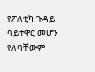የፖለቲካ ጉዳይ  ባይተዋር መሆን የለባቸውም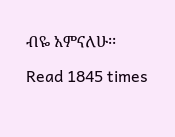ብዬ አምናለሁ፡፡

Read 1845 times